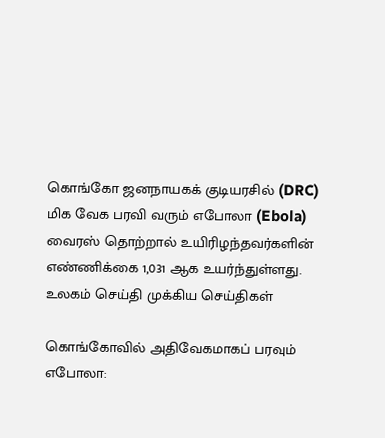கொங்கோ ஜனநாயகக் குடியரசில் (DRC) மிக வேக பரவி வரும் எபோலா (Ebola) வைரஸ் தொற்றால் உயிரிழந்தவர்களின் எண்ணிக்கை 1,031 ஆக உயர்ந்துள்ளது. உலகம் செய்தி முக்கிய செய்திகள்

கொங்கோவில் அதிவேகமாகப் பரவும் எபோலா: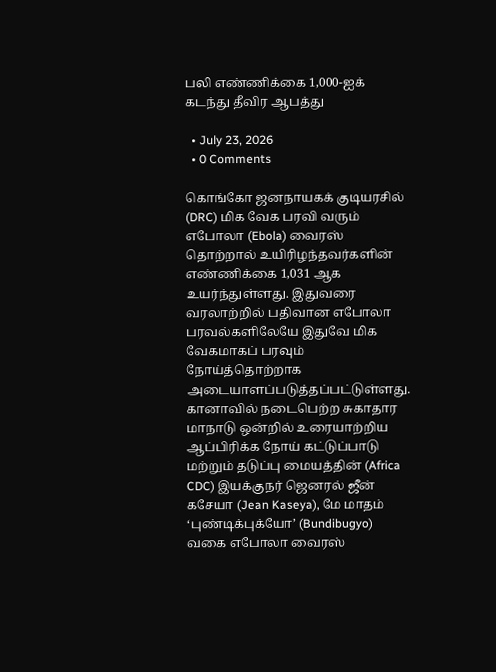பலி எண்ணிக்கை 1,000-ஐக் கடந்து தீவிர ஆபத்து

  • July 23, 2026
  • 0 Comments

கொங்கோ ஜனநாயகக் குடியரசில் (DRC) மிக வேக பரவி வரும் எபோலா (Ebola) வைரஸ் தொற்றால் உயிரிழந்தவர்களின் எண்ணிக்கை 1,031 ஆக உயர்ந்துள்ளது. இதுவரை வரலாற்றில் பதிவான எபோலா பரவல்களிலேயே இதுவே மிக வேகமாகப் பரவும் நோய்த்தொற்றாக அடையாளப்படுத்தப்பட்டுள்ளது. கானாவில் நடைபெற்ற சுகாதார மாநாடு ஒன்றில் உரையாற்றிய ஆப்பிரிக்க நோய் கட்டுப்பாடு மற்றும் தடுப்பு மையத்தின் (Africa CDC) இயக்குநர் ஜெனரல் ஜீன் கசேயா (Jean Kaseya), மே மாதம் ‘புண்டிக்புக்யோ’ (Bundibugyo) வகை எபோலா வைரஸ்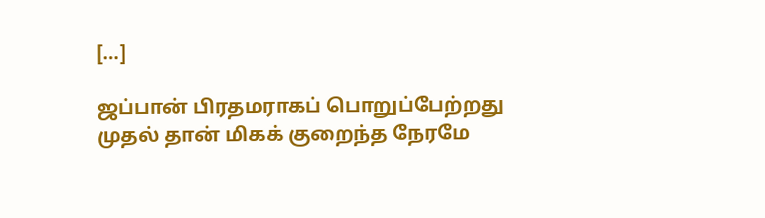[…]

ஜப்பான் பிரதமராகப் பொறுப்பேற்றது முதல் தான் மிகக் குறைந்த நேரமே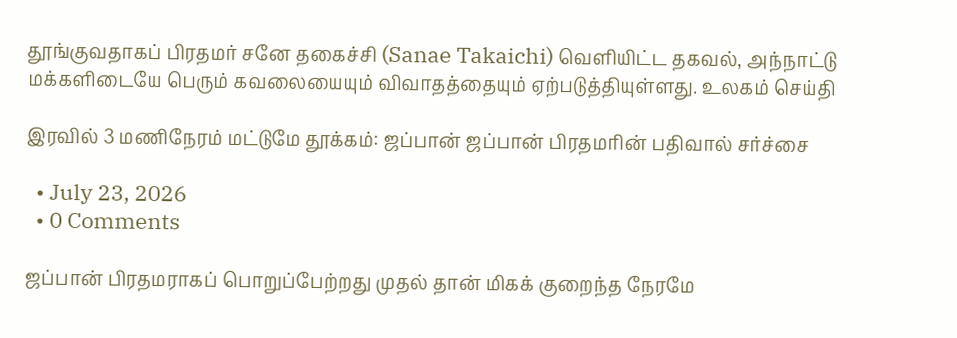தூங்குவதாகப் பிரதமர் சனே தகைச்சி (Sanae Takaichi) வெளியிட்ட தகவல், அந்நாட்டு மக்களிடையே பெரும் கவலையையும் விவாதத்தையும் ஏற்படுத்தியுள்ளது. உலகம் செய்தி

இரவில் 3 மணிநேரம் மட்டுமே தூக்கம்: ஜப்பான் ஜப்பான் பிரதமரின் பதிவால் சர்ச்சை

  • July 23, 2026
  • 0 Comments

ஜப்பான் பிரதமராகப் பொறுப்பேற்றது முதல் தான் மிகக் குறைந்த நேரமே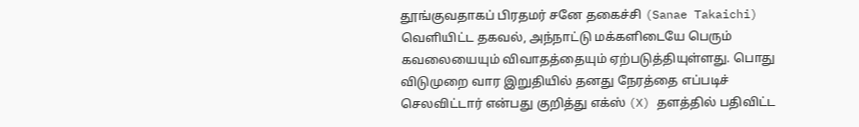தூங்குவதாகப் பிரதமர் சனே தகைச்சி (Sanae Takaichi) வெளியிட்ட தகவல், அந்நாட்டு மக்களிடையே பெரும் கவலையையும் விவாதத்தையும் ஏற்படுத்தியுள்ளது. பொது விடுமுறை வார இறுதியில் தனது நேரத்தை எப்படிச் செலவிட்டார் என்பது குறித்து எக்ஸ் (X) தளத்தில் பதிவிட்ட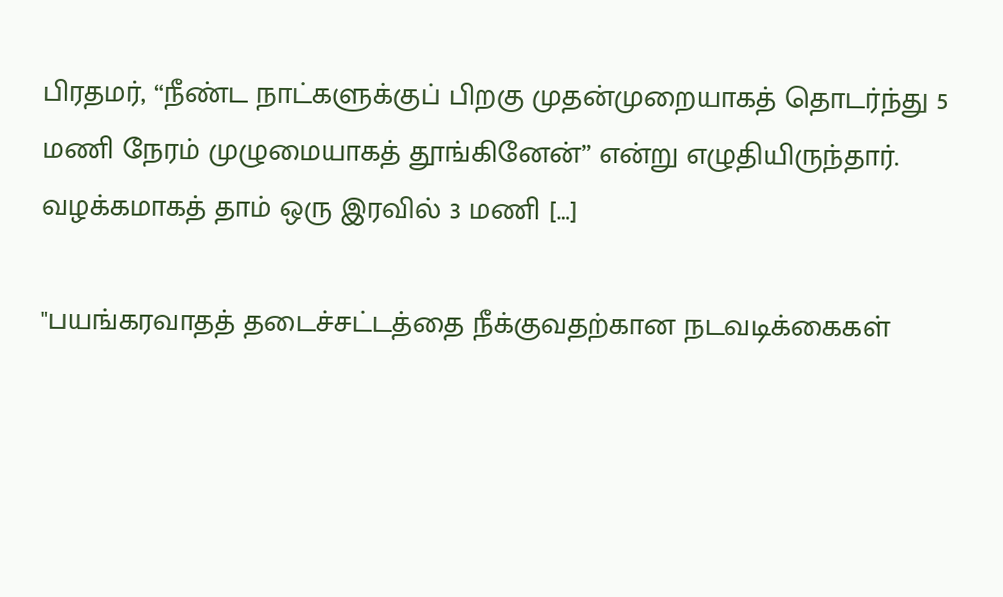பிரதமர், “நீண்ட நாட்களுக்குப் பிறகு முதன்முறையாகத் தொடர்ந்து 5 மணி நேரம் முழுமையாகத் தூங்கினேன்” என்று எழுதியிருந்தார். வழக்கமாகத் தாம் ஒரு இரவில் 3 மணி […]

"பயங்கரவாதத் தடைச்சட்டத்தை நீக்குவதற்கான நடவடிக்கைகள்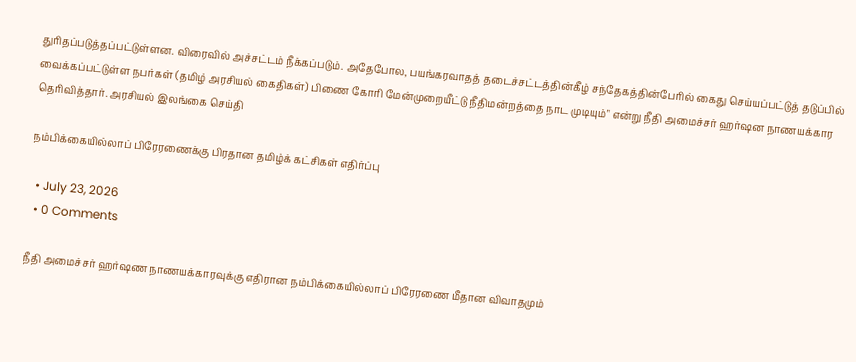துரிதப்படுத்தப்பட்டுள்ளன. விரைவில் அச்சட்டம் நீக்கப்படும். அதேபோல, பயங்கரவாதத் தடைச்சட்டத்தின்கீழ் சந்தேகத்தின்பேரில் கைது செய்யப்பட்டுத் தடுப்பில் வைக்கப்பட்டுள்ள நபர்கள் (தமிழ் அரசியல் கைதிகள்) பிணை கோரி மேன்முறையீட்டு நீதிமன்றத்தை நாட முடியும்" என்று நீதி அமைச்சர் ஹர்ஷன நாணயக்கார தெரிவித்தார். அரசியல் இலங்கை செய்தி

நம்பிக்கையில்லாப் பிரேரணைக்கு பிரதான தமிழ்க் கட்சிகள் எதிர்ப்பு

  • July 23, 2026
  • 0 Comments

நீதி அமைச்சர் ஹர்ஷண நாணயக்காரவுக்கு எதிரான நம்பிக்கையில்லாப் பிரேரணை மீதான விவாதமும்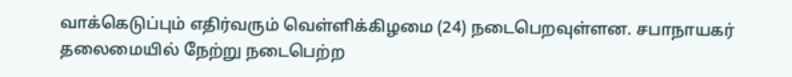வாக்கெடுப்பும் எதிர்வரும் வெள்ளிக்கிழமை (24) நடைபெறவுள்ளன. சபாநாயகர் தலைமையில் நேற்று நடைபெற்ற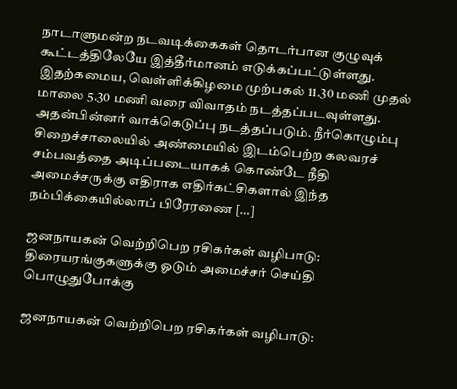நாடாளுமன்ற நடவடிக்கைகள் தொடர்பான குழுவுக் கூட்டத்திலேயே இத்தீர்மானம் எடுக்கப்பட்டுள்ளது. இதற்கமைய, வெள்ளிக்கிழமை முற்பகல் 11.30 மணி முதல் மாலை 5.30 மணி வரை விவாதம் நடத்தப்படவுள்ளது. அதன்பின்னர் வாக்கெடுப்பு நடத்தப்படும். நீர்கொழும்பு சிறைச்சாலையில் அண்மையில் இடம்பெற்ற கலவரச் சம்பவத்தை அடிப்படையாகக் கொண்டே நீதி அமைச்சருக்கு எதிராக எதிர்கட்சிகளால் இந்த நம்பிக்கையில்லாப் பிரேரணை […]

ஜனநாயகன் வெற்றிபெற ரசிகர்கள் வழிபாடு: திரையரங்குகளுக்கு ஓடும் அமைச்சர் செய்தி பொழுதுபோக்கு

ஜனநாயகன் வெற்றிபெற ரசிகர்கள் வழிபாடு: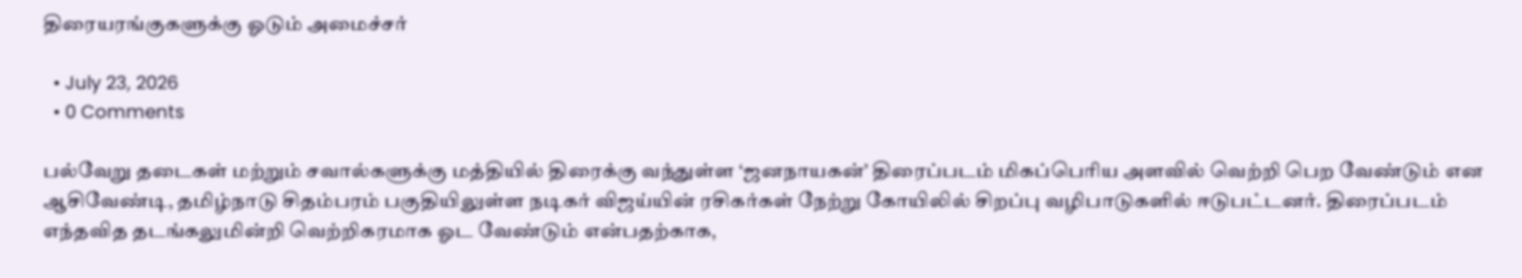திரையரங்குகளுக்கு ஓடும் அமைச்சர்

  • July 23, 2026
  • 0 Comments

பல்வேறு தடைகள் மற்றும் சவால்களுக்கு மத்தியில் திரைக்கு வந்துள்ள ‘ஜனநாயகன்’ திரைப்படம் மிகப்பெரிய அளவில் வெற்றி பெற வேண்டும் என ஆசிவேண்டி, தமிழ்நாடு சிதம்பரம் பகுதியிலுள்ள நடிகர் விஜய்யின் ரசிகர்கள் நேற்று கோயிலில் சிறப்பு வழிபாடுகளில் ஈடுபட்டனர். திரைப்படம் எந்தவித தடங்கலுமின்றி வெற்றிகரமாக ஓட வேண்டும் என்பதற்காக,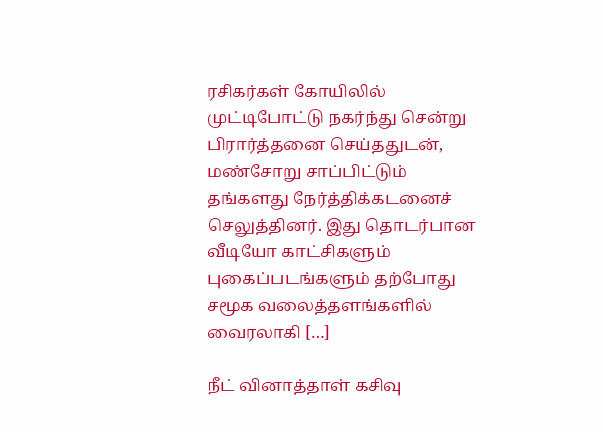ரசிகர்கள் கோயிலில் முட்டிபோட்டு நகர்ந்து சென்று பிரார்த்தனை செய்ததுடன், மண்சோறு சாப்பிட்டும் தங்களது நேர்த்திக்கடனைச் செலுத்தினர். இது தொடர்பான வீடியோ காட்சிகளும் புகைப்படங்களும் தற்போது சமூக வலைத்தளங்களில் வைரலாகி […]

நீட் வினாத்தாள் கசிவு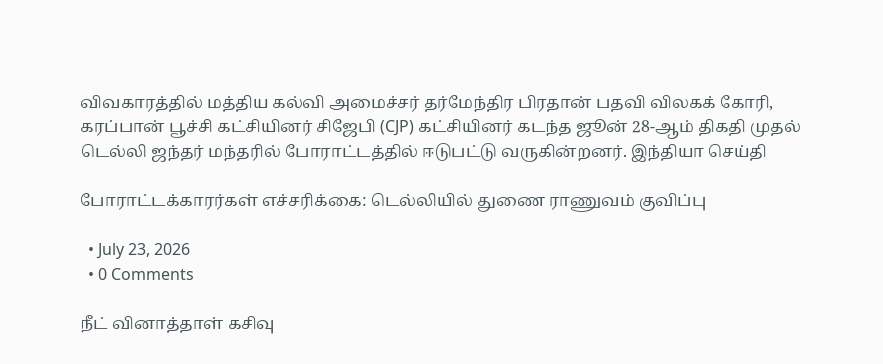விவகாரத்தில் மத்திய கல்வி அமைச்சர் தர்மேந்திர பிரதான் பதவி விலகக் கோரி, கரப்பான் பூச்சி கட்சியினர் சிஜேபி (CJP) கட்சியினர் கடந்த ஜூன் 28-ஆம் திகதி முதல் டெல்லி ஜந்தர் மந்தரில் போராட்டத்தில் ஈடுபட்டு வருகின்றனர். இந்தியா செய்தி

போராட்டக்காரர்கள் எச்சரிக்கை: டெல்லியில் துணை ராணுவம் குவிப்பு

  • July 23, 2026
  • 0 Comments

நீட் வினாத்தாள் கசிவு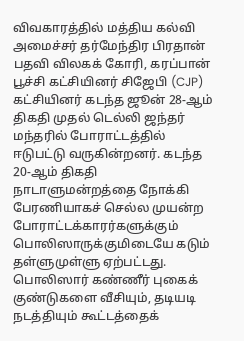விவகாரத்தில் மத்திய கல்வி அமைச்சர் தர்மேந்திர பிரதான் பதவி விலகக் கோரி, கரப்பான் பூச்சி கட்சியினர் சிஜேபி (CJP) கட்சியினர் கடந்த ஜூன் 28-ஆம் திகதி முதல் டெல்லி ஜந்தர் மந்தரில் போராட்டத்தில் ஈடுபட்டு வருகின்றனர். கடந்த 20-ஆம் திகதி நாடாளுமன்றத்தை நோக்கி பேரணியாகச் செல்ல முயன்ற போராட்டக்காரர்களுக்கும் பொலிஸாருக்குமிடையே கடும் தள்ளுமுள்ளு ஏற்பட்டது. பொலிஸார் கண்ணீர் புகைக் குண்டுகளை வீசியும், தடியடி நடத்தியும் கூட்டத்தைக்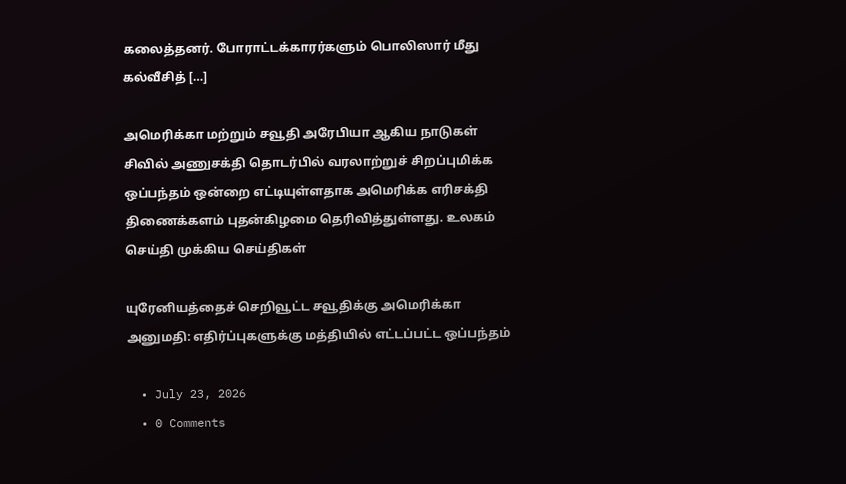கலைத்தனர். போராட்டக்காரர்களும் பொலிஸார் மீது கல்வீசித் […]

அமெரிக்கா மற்றும் சவூதி அரேபியா ஆகிய நாடுகள் சிவில் அணுசக்தி தொடர்பில் வரலாற்றுச் சிறப்புமிக்க ஒப்பந்தம் ஒன்றை எட்டியுள்ளதாக அமெரிக்க எரிசக்தி திணைக்களம் புதன்கிழமை தெரிவித்துள்ளது. உலகம் செய்தி முக்கிய செய்திகள்

யுரேனியத்தைச் செறிவூட்ட சவூதிக்கு அமெரிக்கா அனுமதி: எதிர்ப்புகளுக்கு மத்தியில் எட்டப்பட்ட ஒப்பந்தம்

  • July 23, 2026
  • 0 Comments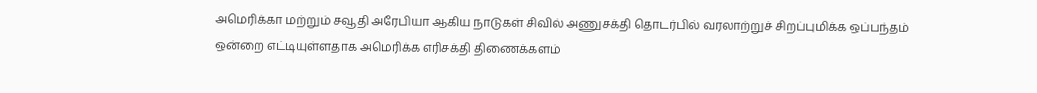அமெரிக்கா மற்றும் சவூதி அரேபியா ஆகிய நாடுகள் சிவில் அணுசக்தி தொடர்பில் வரலாற்றுச் சிறப்புமிக்க ஒப்பந்தம் ஒன்றை எட்டியுள்ளதாக அமெரிக்க எரிசக்தி திணைக்களம்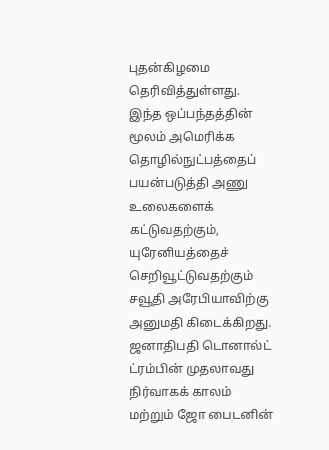புதன்கிழமை தெரிவித்துள்ளது. இந்த ஒப்பந்தத்தின் மூலம் அமெரிக்க தொழில்நுட்பத்தைப் பயன்படுத்தி அணு உலைகளைக் கட்டுவதற்கும், யுரேனியத்தைச் செறிவூட்டுவதற்கும் சவூதி அரேபியாவிற்கு அனுமதி கிடைக்கிறது. ஜனாதிபதி டொனால்ட் ட்ரம்பின் முதலாவது நிர்வாகக் காலம் மற்றும் ஜோ பைடனின்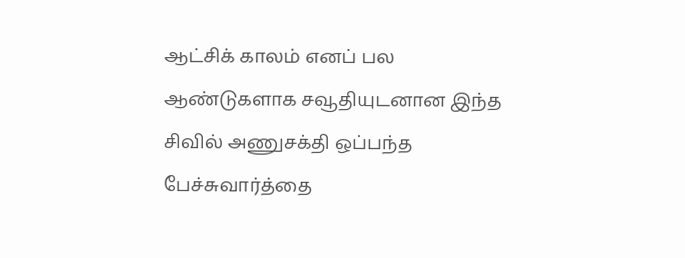ஆட்சிக் காலம் எனப் பல ஆண்டுகளாக சவூதியுடனான இந்த சிவில் அணுசக்தி ஒப்பந்த பேச்சுவார்த்தை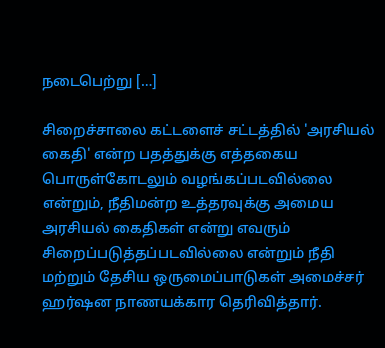நடைபெற்று […]

சிறைச்சாலை கட்டளைச் சட்டத்தில் 'அரசியல் கைதி' என்ற பதத்துக்கு எத்தகைய பொருள்கோடலும் வழங்கப்படவில்லை என்றும், நீதிமன்ற உத்தரவுக்கு அமைய அரசியல் கைதிகள் என்று எவரும் சிறைப்படுத்தப்படவில்லை என்றும் நீதி மற்றும் தேசிய ஒருமைப்பாடுகள் அமைச்சர் ஹர்ஷன நாணயக்கார தெரிவித்தார்.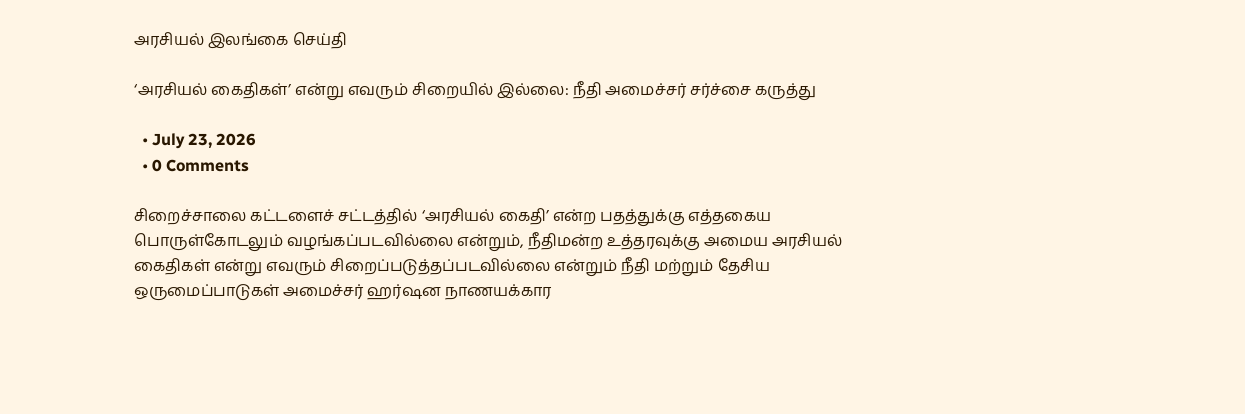அரசியல் இலங்கை செய்தி

‘அரசியல் கைதிகள்’ என்று எவரும் சிறையில் இல்லை: நீதி அமைச்சர் சர்ச்சை கருத்து

  • July 23, 2026
  • 0 Comments

சிறைச்சாலை கட்டளைச் சட்டத்தில் ‘அரசியல் கைதி’ என்ற பதத்துக்கு எத்தகைய பொருள்கோடலும் வழங்கப்படவில்லை என்றும், நீதிமன்ற உத்தரவுக்கு அமைய அரசியல் கைதிகள் என்று எவரும் சிறைப்படுத்தப்படவில்லை என்றும் நீதி மற்றும் தேசிய ஒருமைப்பாடுகள் அமைச்சர் ஹர்ஷன நாணயக்கார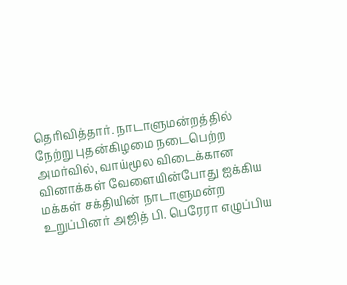தெரிவித்தார். நாடாளுமன்றத்தில் நேற்று புதன்கிழமை நடைபெற்ற அமர்வில், வாய்மூல விடைக்கான வினாக்கள் வேளையின்போது ஐக்கிய மக்கள் சக்தியின் நாடாளுமன்ற உறுப்பினர் அஜித் பி. பெரேரா எழுப்பிய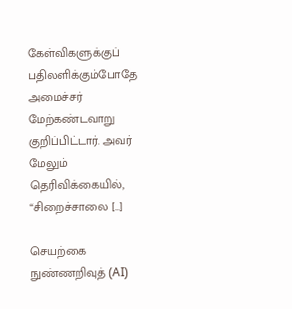கேள்விகளுக்குப் பதிலளிக்கும்போதே அமைச்சர் மேற்கண்டவாறு குறிப்பிட்டார். அவர் மேலும் தெரிவிக்கையில், “சிறைச்சாலை […]

செயற்கை நுண்ணறிவுத் (AI)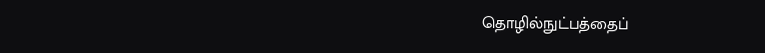தொழில்நுட்பத்தைப்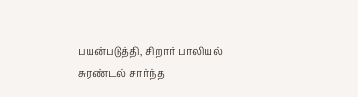பயன்படுத்தி, சிறார் பாலியல் சுரண்டல் சார்ந்த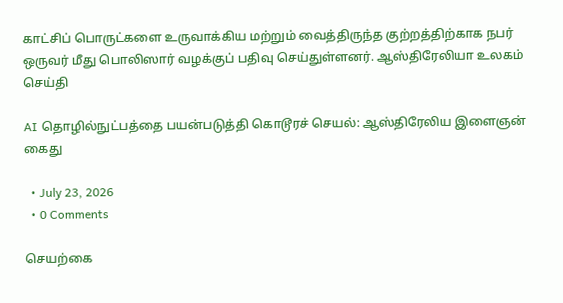காட்சிப் பொருட்களை உருவாக்கிய மற்றும் வைத்திருந்த குற்றத்திற்காக நபர் ஒருவர் மீது பொலிஸார் வழக்குப் பதிவு செய்துள்ளனர். ஆஸ்திரேலியா உலகம் செய்தி

AI தொழில்நுட்பத்தை பயன்படுத்தி கொடூரச் செயல்: ஆஸ்திரேலிய இளைஞன் கைது

  • July 23, 2026
  • 0 Comments

செயற்கை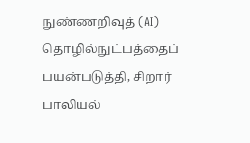நுண்ணறிவுத் (AI) தொழில்நுட்பத்தைப் பயன்படுத்தி, சிறார் பாலியல்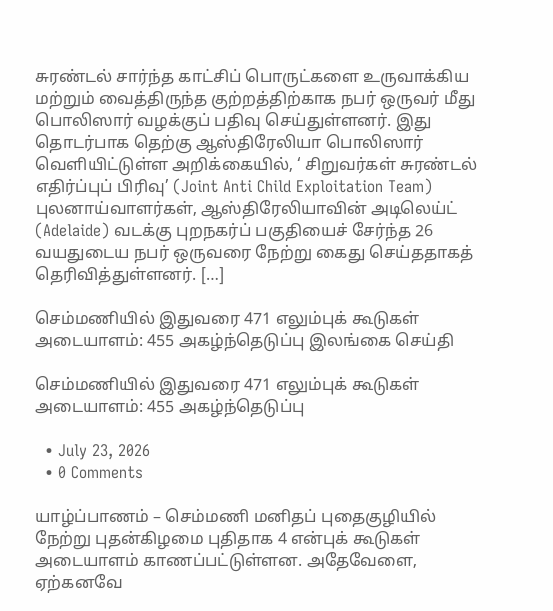சுரண்டல் சார்ந்த காட்சிப் பொருட்களை உருவாக்கிய மற்றும் வைத்திருந்த குற்றத்திற்காக நபர் ஒருவர் மீது பொலிஸார் வழக்குப் பதிவு செய்துள்ளனர். இது தொடர்பாக தெற்கு ஆஸ்திரேலியா பொலிஸார் வெளியிட்டுள்ள அறிக்கையில், ‘ சிறுவர்கள் சுரண்டல் எதிர்ப்புப் பிரிவு’ (Joint Anti Child Exploitation Team) புலனாய்வாளர்கள், ஆஸ்திரேலியாவின் அடிலெய்ட் (Adelaide) வடக்கு புறநகர்ப் பகுதியைச் சேர்ந்த 26 வயதுடைய நபர் ஒருவரை நேற்று கைது செய்ததாகத் தெரிவித்துள்ளனர். […]

செம்மணியில் இதுவரை 471 எலும்புக் கூடுகள் அடையாளம்: 455 அகழ்ந்தெடுப்பு இலங்கை செய்தி

செம்மணியில் இதுவரை 471 எலும்புக் கூடுகள் அடையாளம்: 455 அகழ்ந்தெடுப்பு

  • July 23, 2026
  • 0 Comments

யாழ்ப்பாணம் – செம்மணி மனிதப் புதைகுழியில் நேற்று புதன்கிழமை புதிதாக 4 என்புக் கூடுகள் அடையாளம் காணப்பட்டுள்ளன. அதேவேளை, ஏற்கனவே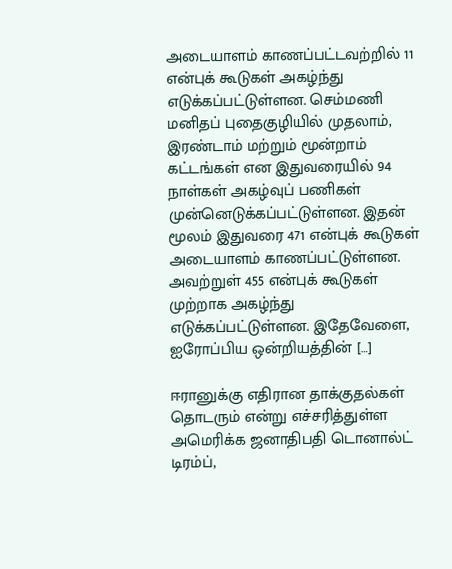அடையாளம் காணப்பட்டவற்றில் 11 என்புக் கூடுகள் அகழ்ந்து எடுக்கப்பட்டுள்ளன. செம்மணி மனிதப் புதைகுழியில் முதலாம், இரண்டாம் மற்றும் மூன்றாம் கட்டங்கள் என இதுவரையில் 94 நாள்கள் அகழ்வுப் பணிகள் முன்னெடுக்கப்பட்டுள்ளன. இதன் மூலம் இதுவரை 471 என்புக் கூடுகள் அடையாளம் காணப்பட்டுள்ளன. அவற்றுள் 455 என்புக் கூடுகள் முற்றாக அகழ்ந்து எடுக்கப்பட்டுள்ளன. இதேவேளை, ஐரோப்பிய ஒன்றியத்தின் […]

ஈரானுக்கு எதிரான தாக்குதல்கள் தொடரும் என்று எச்சரித்துள்ள அமெரிக்க ஜனாதிபதி டொனால்ட் டிரம்ப்,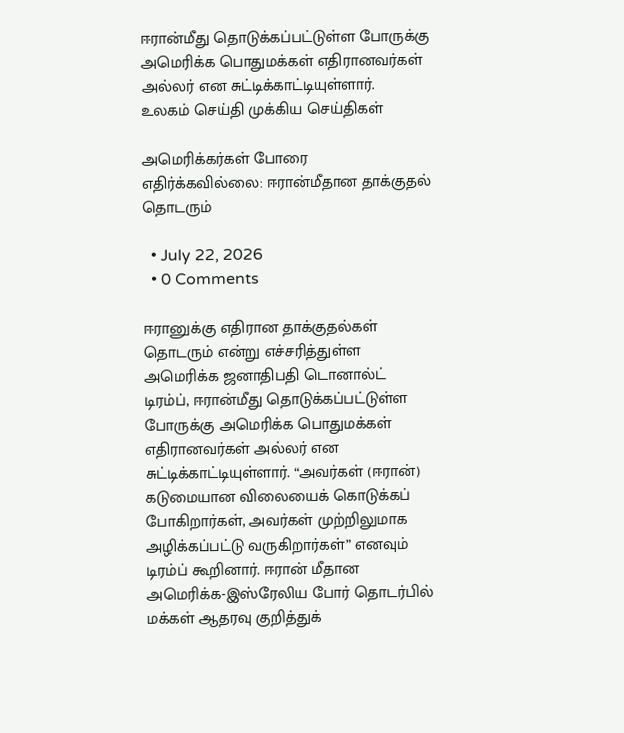ஈரான்மீது தொடுக்கப்பட்டுள்ள போருக்கு அமெரிக்க பொதுமக்கள் எதிரானவர்கள் அல்லர் என சுட்டிக்காட்டியுள்ளார்.  உலகம் செய்தி முக்கிய செய்திகள்

அமெரிக்கர்கள் போரை எதிர்க்கவில்லை: ஈரான்மீதான தாக்குதல் தொடரும்

  • July 22, 2026
  • 0 Comments

ஈரானுக்கு எதிரான தாக்குதல்கள் தொடரும் என்று எச்சரித்துள்ள அமெரிக்க ஜனாதிபதி டொனால்ட் டிரம்ப், ஈரான்மீது தொடுக்கப்பட்டுள்ள போருக்கு அமெரிக்க பொதுமக்கள் எதிரானவர்கள் அல்லர் என சுட்டிக்காட்டியுள்ளார். “அவர்கள் (ஈரான்) கடுமையான விலையைக் கொடுக்கப் போகிறார்கள், அவர்கள் முற்றிலுமாக அழிக்கப்பட்டு வருகிறார்கள்” எனவும் டிரம்ப் கூறினார். ஈரான் மீதான அமெரிக்க-இஸ்ரேலிய போர் தொடர்பில் மக்கள் ஆதரவு குறித்துக்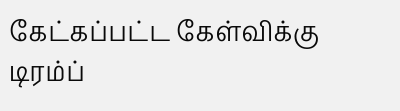கேட்கப்பட்ட கேள்விக்கு டிரம்ப்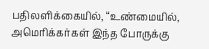பதிலளிக்கையில், “உண்மையில், அமெரிக்கர்கள் இந்த போருக்கு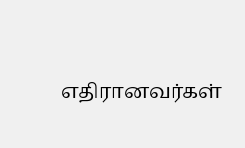எதிரானவர்கள்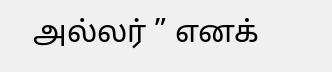அல்லர் ” எனக்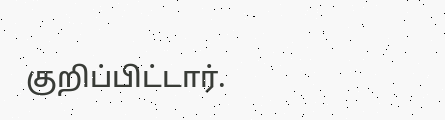குறிப்பிட்டார்.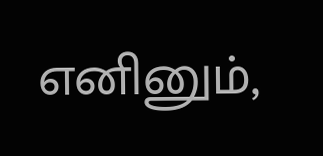எனினும்,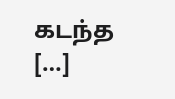கடந்த […]